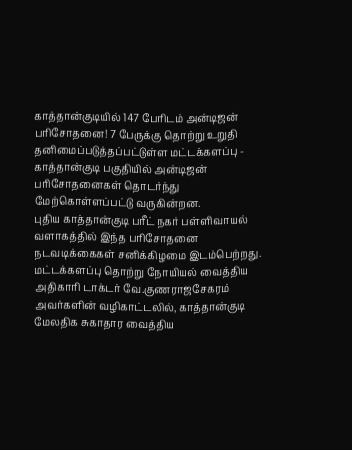காத்தான்குடியில் 147 பேரிடம் அன்டிஜன் பரிசோதனை! 7 பேருக்கு தொற்று உறுதி
தனிமைப்படுத்தப்பட்டுள்ள மட்டக்களப்பு - காத்தான்குடி பகுதியில் அன்டிஜன் பரிசோதனைகள் தொடர்ந்து மேற்கொள்ளப்பட்டு வருகின்றன.
புதிய காத்தான்குடி பரீட் நகர் பள்ளிவாயல் வளாகத்தில் இந்த பரிசோதனை நடவடிக்கைகள் சனிக்கிழமை இடம்பெற்றது.
மட்டக்களப்பு தொற்று நோயியல் வைத்திய அதிகாரி டாக்டர் வே.குணராஜசேகரம் அவர்களின் வழிகாட்டலில், காத்தான்குடி மேலதிக சுகாதார வைத்திய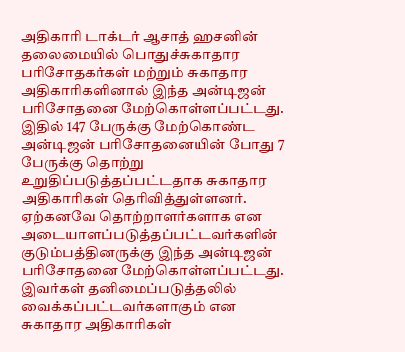அதிகாரி டாக்டர் ஆசாத் ஹசனின் தலைமையில் பொதுச்சுகாதார பரிசோதகர்கள் மற்றும் சுகாதார அதிகாரிகளினால் இந்த அன்டிஜன் பரிசோதனை மேற்கொள்ளப்பட்டது.
இதில் 147 பேருக்கு மேற்கொண்ட அன்டிஜன் பரிசோதனையின் போது 7 பேருக்கு தொற்று உறுதிப்படுத்தப்பட்டதாக சுகாதார அதிகாரிகள் தெரிவித்துள்ளனர்.
ஏற்கனவே தொற்றாளர்களாக என அடையாளப்படுத்தப்பட்டவர்களின் குடும்பத்தினருக்கு இந்த அன்டிஜன் பரிசோதனை மேற்கொள்ளப்பட்டது. இவர்கள் தனிமைப்படுத்தலில் வைக்கப்பட்டவர்களாகும் என சுகாதார அதிகாரிகள்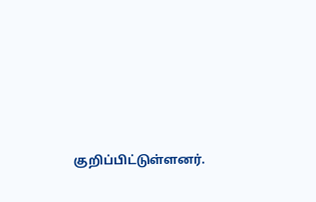குறிப்பிட்டுள்ளனர்.